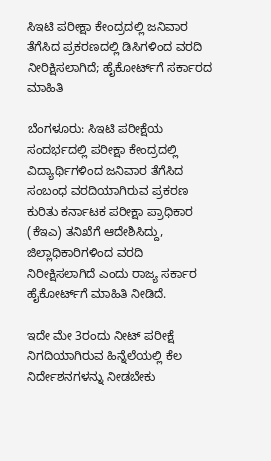ಸಿಇಟಿ ಪರೀಕ್ಷಾ‌ ಕೇಂದ್ರದಲ್ಲಿ ಜನಿವಾರ ತೆಗೆಸಿದ ಪ್ರಕರಣದಲ್ಲಿ ಡಿಸಿಗಳಿಂದ ವರದಿ ನೀರಿಕ್ಷಿಸಲಾಗಿದೆ; ಹೈಕೋರ್ಟ್‌ಗೆ ಸರ್ಕಾರದ ಮಾಹಿತಿ

ಬೆಂಗಳೂರು: ಸಿಇಟಿ ಪರೀಕ್ಷೆಯ ಸಂದರ್ಭದಲ್ಲಿ ಪರೀಕ್ಷಾ ಕೇಂದ್ರದಲ್ಲಿ ವಿದ್ಯಾರ್ಥಿಗಳಿಂದ ಜನಿವಾರ ತೆಗೆಸಿದ ಸಂಬಂಧ ವರದಿಯಾಗಿರುವ ಪ್ರಕರಣ ಕುರಿತು ಕರ್ನಾಟಕ ಪರೀಕ್ಷಾ ಪ್ರಾಧಿಕಾರ (ಕೆಇಎ) ತನಿಖೆಗೆ ಆದೇಶಿಸಿದ್ದು, ಜಿಲ್ಲಾಧಿಕಾರಿಗಳಿಂದ ವರದಿ ನಿರೀಕ್ಷಿಸಲಾಗಿದೆ ಎಂದು ರಾಜ್ಯ ಸರ್ಕಾರ ಹೈಕೋರ್ಟ್‌ಗೆ ಮಾಹಿತಿ ನೀಡಿದೆ.

ಇದೇ ಮೇ 3ರಂದು ನೀಟ್‌ ಪರೀಕ್ಷೆ ನಿಗದಿಯಾಗಿರುವ ಹಿನ್ನೆಲೆಯಲ್ಲಿ ಕೆಲ ನಿರ್ದೇಶನಗಳನ್ನು ನೀಡಬೇಕು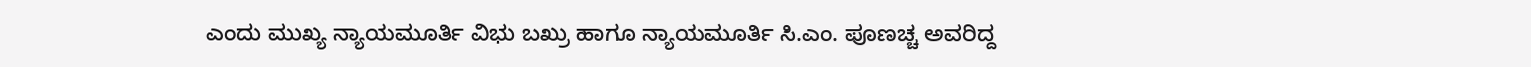ಎಂದು ಮುಖ್ಯ ನ್ಯಾಯಮೂರ್ತಿ ವಿಭು ಬಖ್ರು ಹಾಗೂ ನ್ಯಾಯಮೂರ್ತಿ ಸಿ.ಎಂ. ಪೂಣಚ್ಚ ಅವರಿದ್ದ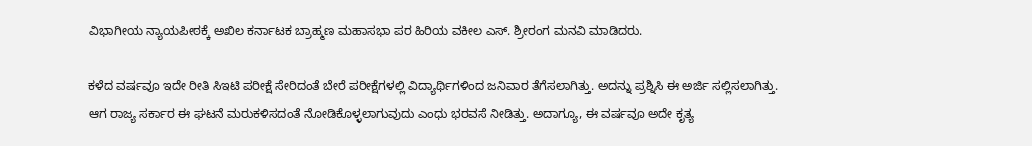ವಿಭಾಗೀಯ ನ್ಯಾಯಪೀಠಕ್ಕೆ ಅಖಿಲ ಕರ್ನಾಟಕ ಬ್ರಾಹ್ಮಣ ಮಹಾಸಭಾ ಪರ ಹಿರಿಯ ವಕೀಲ ಎಸ್‌. ಶ್ರೀರಂಗ ಮನವಿ ಮಾಡಿದರು.

ಕಳೆದ ವರ್ಷವೂ ಇದೇ ರೀತಿ ಸಿಇಟಿ ಪರೀಕ್ಷೆ ಸೇರಿದಂತೆ ಬೇರೆ ಪರೀಕ್ಷೆಗಳಲ್ಲಿ ವಿದ್ಯಾರ್ಥಿಗಳಿಂದ ಜನಿವಾರ ತೆಗೆಸಲಾಗಿತ್ತು. ಅದನ್ನು ಪ್ರಶ್ನಿಸಿ ಈ ಅರ್ಜಿ ಸಲ್ಲಿಸಲಾಗಿತ್ತು. ಆಗ ರಾಜ್ಯ ಸರ್ಕಾರ ಈ ಘಟನೆ ಮರುಕಳಿಸದಂತೆ ನೋಡಿಕೊಳ್ಳಲಾಗುವುದು ಎಂಧು ಭರವಸೆ ನೀಡಿತ್ತು. ಅದಾಗ್ಯೂ, ಈ ವರ್ಷವೂ ಅದೇ ಕೃತ್ಯ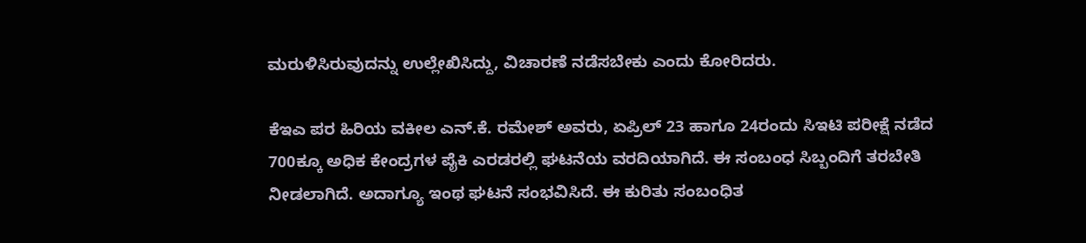ಮರುಳಿಸಿರುವುದನ್ನು ಉಲ್ಲೇಖಿಸಿದ್ದು, ವಿಚಾರಣೆ ನಡೆಸಬೇಕು ಎಂದು ಕೋರಿದರು.

ಕೆಇಎ ಪರ ಹಿರಿಯ ವಕೀಲ ಎನ್‌.ಕೆ. ರಮೇಶ್‌ ಅವರು, ಏಪ್ರಿಲ್‌ 23 ಹಾಗೂ 24ರಂದು ಸಿಇಟಿ ಪರೀಕ್ಷೆ ನಡೆದ 700ಕ್ಕೂ ಅಧಿಕ ಕೇಂದ್ರಗಳ ಪೈಕಿ ಎರಡರಲ್ಲಿ ಘಟನೆಯ ವರದಿಯಾಗಿದೆ. ಈ ಸಂಬಂಧ ಸಿಬ್ಬಂದಿಗೆ ತರಬೇತಿ ನೀಡಲಾಗಿದೆ. ಅದಾಗ್ಯೂ ಇಂಥ ಘಟನೆ ಸಂಭವಿಸಿದೆ. ಈ ಕುರಿತು ಸಂಬಂಧಿತ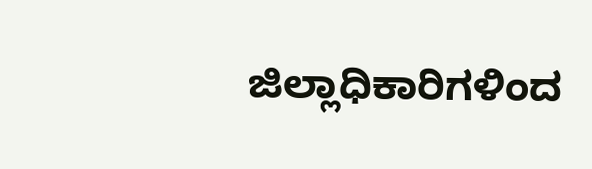ಜಿಲ್ಲಾಧಿಕಾರಿಗಳಿಂದ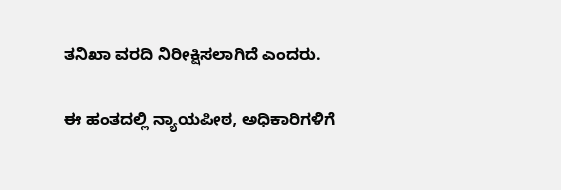ತನಿಖಾ ವರದಿ ನಿರೀಕ್ಷಿಸಲಾಗಿದೆ ಎಂದರು.

ಈ ಹಂತದಲ್ಲಿ ನ್ಯಾಯಪೀಠ, ಅಧಿಕಾರಿಗಳಿಗೆ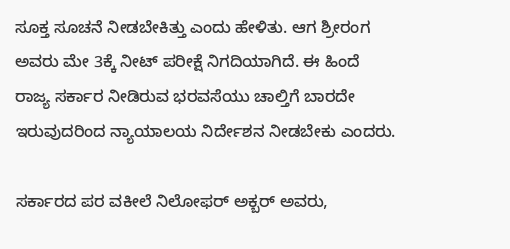ಸೂಕ್ತ ಸೂಚನೆ ನೀಡಬೇಕಿತ್ತು ಎಂದು ಹೇಳಿತು. ಆಗ ಶ್ರೀರಂಗ ಅವರು ಮೇ 3ಕ್ಕೆ ನೀಟ್ ಪರೀಕ್ಷೆ ನಿಗದಿಯಾಗಿದೆ. ಈ ಹಿಂದೆ ರಾಜ್ಯ ಸರ್ಕಾರ ನೀಡಿರುವ ಭರವಸೆಯು ಚಾಲ್ತಿಗೆ ಬಾರದೇ ಇರುವುದರಿಂದ ನ್ಯಾಯಾಲಯ ನಿರ್ದೇಶನ ನೀಡಬೇಕು ಎಂದರು.

ಸರ್ಕಾರದ ಪರ ವಕೀಲೆ ನಿಲೋಫರ್‌ ಅಕ್ಬರ್‌ ಅವರು,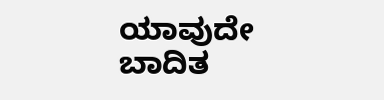ಯಾವುದೇ ಬಾದಿತ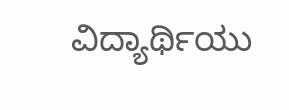ವಿದ್ಯಾರ್ಥಿಯು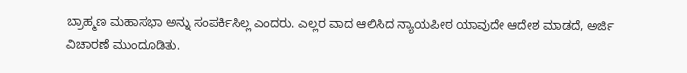ಬ್ರಾಹ್ಮಣ ಮಹಾಸಭಾ ಅನ್ನು ಸಂಪರ್ಕಿಸಿಲ್ಲ ಎಂದರು. ಎಲ್ಲರ ವಾದ ಆಲಿಸಿದ ನ್ಯಾಯಪೀಠ ಯಾವುದೇ ಆದೇಶ ಮಾಡದೆ, ಅರ್ಜಿ ವಿಚಾರಣೆ ಮುಂದೂಡಿತು.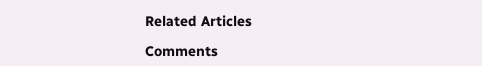Related Articles

Comments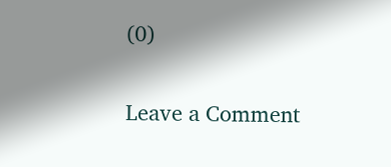(0)

Leave a Comment